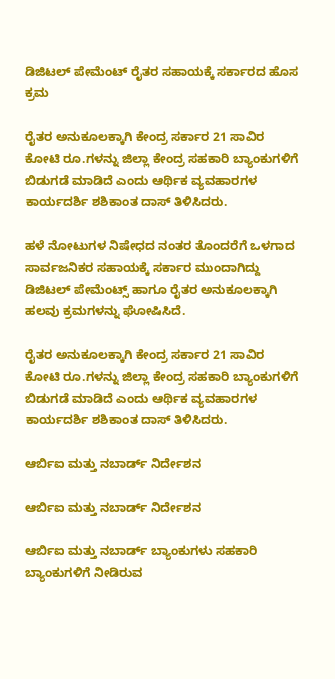ಡಿಜಿಟಲ್ ಪೇಮೆಂಟ್ ರೈತರ ಸಹಾಯಕ್ಕೆ ಸರ್ಕಾರದ ಹೊಸ ಕ್ರಮ

ರೈತರ ಅನುಕೂಲಕ್ಕಾಗಿ ಕೇಂದ್ರ ಸರ್ಕಾರ 21 ಸಾವಿರ ಕೋಟಿ ರೂ.ಗಳನ್ನು ಜಿಲ್ಲಾ ಕೇಂದ್ರ ಸಹಕಾರಿ ಬ್ಯಾಂಕುಗಳಿಗೆ ಬಿಡುಗಡೆ ಮಾಡಿದೆ ಎಂದು ಆರ್ಥಿಕ ವ್ಯವಹಾರಗಳ ಕಾರ್ಯದರ್ಶಿ ಶಶಿಕಾಂತ ದಾಸ್ ತಿಳಿಸಿದರು.

ಹಳೆ ನೋಟುಗಳ ನಿಷೇಧದ ನಂತರ ತೊಂದರೆಗೆ ಒಳಗಾದ ಸಾರ್ವಜನಿಕರ ಸಹಾಯಕ್ಕೆ ಸರ್ಕಾರ ಮುಂದಾಗಿದ್ದು ಡಿಜಿಟಲ್ ಪೇಮೆಂಟ್ಸ್ ಹಾಗೂ ರೈತರ ಅನುಕೂಲಕ್ಕಾಗಿ ಹಲವು ಕ್ರಮಗಳನ್ನು ಘೋಷಿಸಿದೆ.

ರೈತರ ಅನುಕೂಲಕ್ಕಾಗಿ ಕೇಂದ್ರ ಸರ್ಕಾರ 21 ಸಾವಿರ ಕೋಟಿ ರೂ.ಗಳನ್ನು ಜಿಲ್ಲಾ ಕೇಂದ್ರ ಸಹಕಾರಿ ಬ್ಯಾಂಕುಗಳಿಗೆ ಬಿಡುಗಡೆ ಮಾಡಿದೆ ಎಂದು ಆರ್ಥಿಕ ವ್ಯವಹಾರಗಳ ಕಾರ್ಯದರ್ಶಿ ಶಶಿಕಾಂತ ದಾಸ್ ತಿಳಿಸಿದರು.

ಆರ್ಬಿಐ ಮತ್ತು ನಬಾರ್ಡ್ ನಿರ್ದೇಶನ

ಆರ್ಬಿಐ ಮತ್ತು ನಬಾರ್ಡ್ ನಿರ್ದೇಶನ

ಆರ್ಬಿಐ ಮತ್ತು ನಬಾರ್ಡ್ ಬ್ಯಾಂಕುಗಳು ಸಹಕಾರಿ ಬ್ಯಾಂಕುಗಳಿಗೆ ನೀಡಿರುವ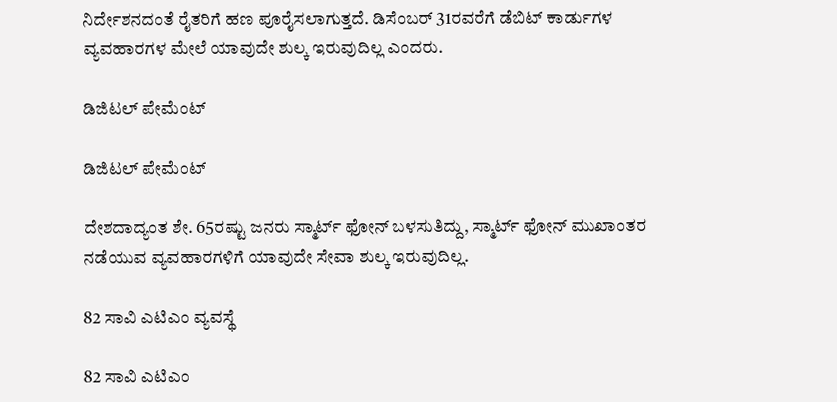ನಿರ್ದೇಶನದಂತೆ ರೈತರಿಗೆ ಹಣ ಪೂರೈಸಲಾಗುತ್ತದೆ. ಡಿಸೆಂಬರ್ 31ರವರೆಗೆ ಡೆಬಿಟ್ ಕಾರ್ಡುಗಳ ವ್ಯವಹಾರಗಳ ಮೇಲೆ ಯಾವುದೇ ಶುಲ್ಕ ಇರುವುದಿಲ್ಲ ಎಂದರು.

ಡಿಜಿಟಲ್ ಪೇಮೆಂಟ್

ಡಿಜಿಟಲ್ ಪೇಮೆಂಟ್

ದೇಶದಾದ್ಯಂತ ಶೇ. 65ರಷ್ಟು ಜನರು ಸ್ಮಾರ್ಟ್ ಫೋನ್ ಬಳಸುತಿದ್ದು, ಸ್ಮಾರ್ಟ್ ಫೋನ್ ಮುಖಾಂತರ ನಡೆಯುವ ವ್ಯವಹಾರಗಳಿಗೆ ಯಾವುದೇ ಸೇವಾ ಶುಲ್ಕ ಇರುವುದಿಲ್ಲ.

82 ಸಾವಿ ಎಟಿಎಂ ವ್ಯವಸ್ಥೆ

82 ಸಾವಿ ಎಟಿಎಂ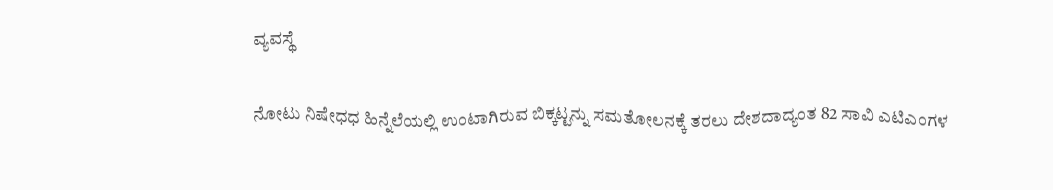ವ್ಯವಸ್ಥೆ

ನೋಟು ನಿಷೇಧಧ ಹಿನ್ನೆಲೆಯಲ್ಲಿ ಉಂಟಾಗಿರುವ ಬಿಕ್ಕಟ್ಟನ್ನು ಸಮತೋಲನಕ್ಕೆ ತರಲು ದೇಶದಾದ್ಯಂತ 82 ಸಾವಿ ಎಟಿಎಂಗಳ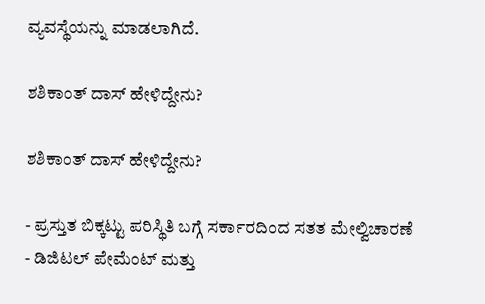ವ್ಯವಸ್ಥೆಯನ್ನು ಮಾಡಲಾಗಿದೆ.

ಶಶಿಕಾಂತ್ ದಾಸ್ ಹೇಳಿದ್ದೇನು?

ಶಶಿಕಾಂತ್ ದಾಸ್ ಹೇಳಿದ್ದೇನು?

- ಪ್ರಸ್ತುತ ಬಿಕ್ಕಟ್ಟು ಪರಿಸ್ಥಿತಿ ಬಗ್ಗೆ ಸರ್ಕಾರದಿಂದ ಸತತ ಮೇಲ್ವಿಚಾರಣೆ
- ಡಿಜಿಟಲ್ ಪೇಮೆಂಟ್ ಮತ್ತು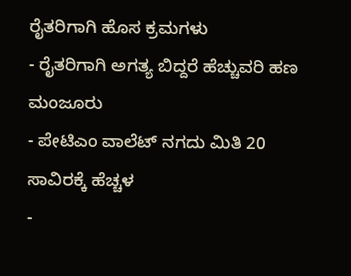ರೈತರಿಗಾಗಿ ಹೊಸ ಕ್ರಮಗಳು
- ರೈತರಿಗಾಗಿ ಅಗತ್ಯ ಬಿದ್ದರೆ ಹೆಚ್ಚುವರಿ ಹಣ ಮಂಜೂರು
- ಪೇಟಿಎಂ ವಾಲೆಟ್ ನಗದು ಮಿತಿ 20 ಸಾವಿರಕ್ಕೆ ಹೆಚ್ಚಳ
-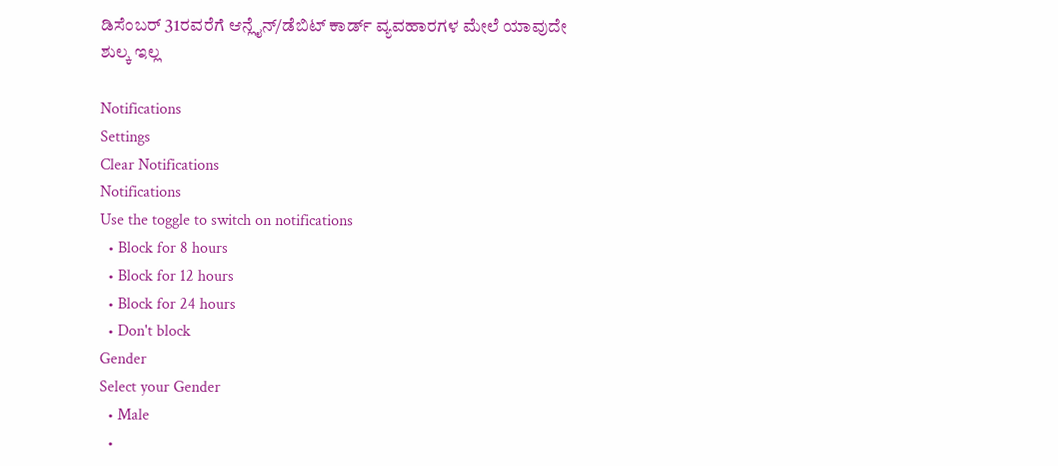ಡಿಸೆಂಬರ್ 31ರವರೆಗೆ ಆನ್ಲೈನ್/ಡೆಬಿಟ್ ಕಾರ್ಡ್ ವ್ಯವಹಾರಗಳ ಮೇಲೆ ಯಾವುದೇ ಶುಲ್ಕ ಇಲ್ಲ

Notifications
Settings
Clear Notifications
Notifications
Use the toggle to switch on notifications
  • Block for 8 hours
  • Block for 12 hours
  • Block for 24 hours
  • Don't block
Gender
Select your Gender
  • Male
  •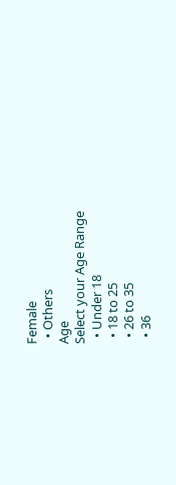Female
  • Others
Age
Select your Age Range
  • Under 18
  • 18 to 25
  • 26 to 35
  • 36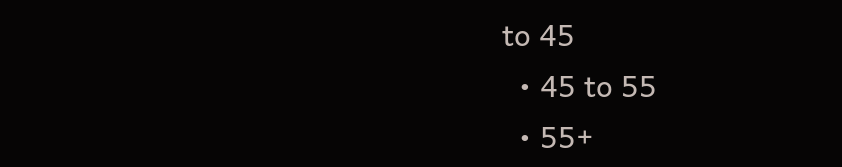to 45
  • 45 to 55
  • 55+